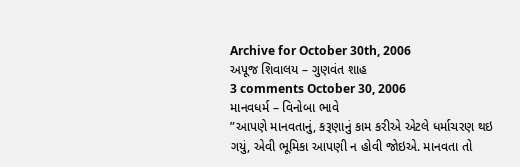Archive for October 30th, 2006
અપૂજ શિવાલય – ગુણવંત શાહ
3 comments October 30, 2006
માનવધર્મ – વિનોબા ભાવે
”આપણે માનવતાનું, કરૂણાનું કામ કરીએ એટલે ધર્માચરણ થઇ ગયું, એવી ભૂમિકા આપણી ન હોવી જોઇએ. માનવતા તો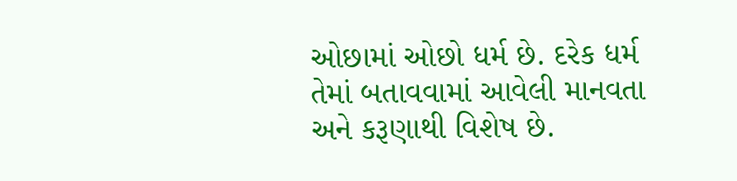ઓછામાં ઓછો ધર્મ છે. દરેક ધર્મ તેમાં બતાવવામાં આવેલી માનવતા અને કરૂણાથી વિશેષ છે.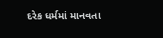દરેક ધર્મમાં માનવતા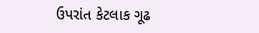ઉપરાંત કેટલાક ગૂઢ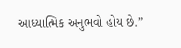આધ્યાત્મિક અનુભવો હોય છે.”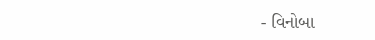- વિનોબા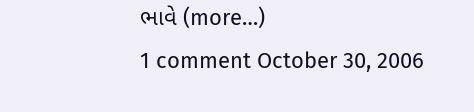ભાવે (more…)
1 comment October 30, 2006